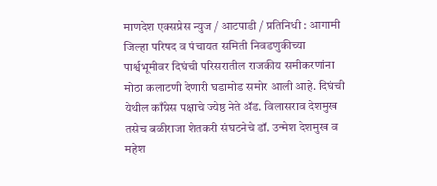माणदेश एक्सप्रेस न्युज / आटपाडी / प्रतिनिधी : आगामी जिल्हा परिषद व पंचायत समिती निवडणुकीच्या पार्श्वभूमीवर दिघंची परिसरातील राजकीय समीकरणांना मोठा कलाटणी देणारी घडामोड समोर आली आहे. दिघंची येथील काँग्रेस पक्षाचे ज्येष्ठ नेते ॲड. विलासराव देशमुख तसेच बळीराजा शेतकरी संघटनेचे डॉ. उन्मेश देशमुख व महेश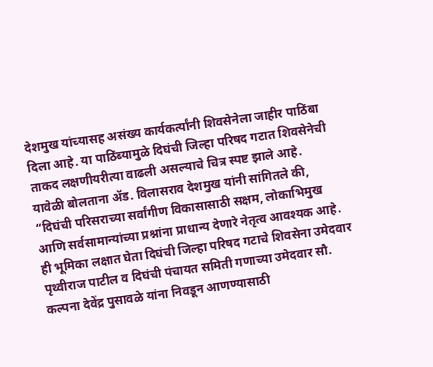देशमुख यांच्यासह असंख्य कार्यकर्त्यांनी शिवसेनेला जाहीर पाठिंबा दिला आहे. या पाठिंब्यामुळे दिघंची जिल्हा परिषद गटात शिवसेनेची ताकद लक्षणीयरीत्या वाढली असल्याचे चित्र स्पष्ट झाले आहे.
यावेळी बोलताना ॲड. विलासराव देशमुख यांनी सांगितले की, “दिघंची परिसराच्या सर्वांगीण विकासासाठी सक्षम, लोकाभिमुख आणि सर्वसामान्यांच्या प्रश्नांना प्राधान्य देणारे नेतृत्व आवश्यक आहे. ही भूमिका लक्षात घेता दिघंची जिल्हा परिषद गटाचे शिवसेना उमेदवार पृथ्वीराज पाटील व दिघंची पंचायत समिती गणाच्या उमेदवार सौ. कल्पना देवेंद्र पुसावळे यांना निवडून आणण्यासाठी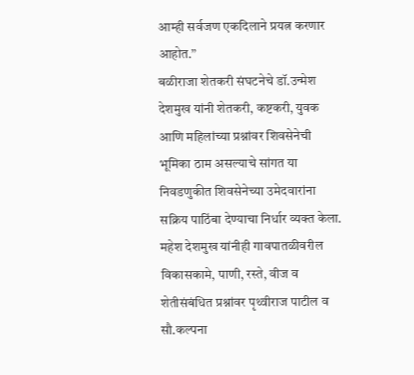आम्ही सर्वजण एकदिलाने प्रयत्न करणार आहोत.”
बळीराजा शेतकरी संघटनेचे डॉ.उन्मेश देशमुख यांनी शेतकरी, कष्टकरी, युवक आणि महिलांच्या प्रश्नांवर शिवसेनेची भूमिका ठाम असल्याचे सांगत या निवडणुकीत शिवसेनेच्या उमेदवारांना सक्रिय पाठिंबा देण्याचा निर्धार व्यक्त केला. महेश देशमुख यांनीही गावपातळीवरील विकासकामे, पाणी, रस्ते, वीज व शेतीसंबंधित प्रश्नांवर पृथ्वीराज पाटील व सौ.कल्पना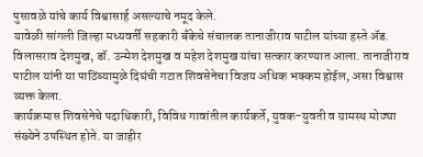पुसावळे यांचे कार्य विश्वासार्ह असल्याचे नमूद केले.
यावेळी सांगली जिल्हा मध्यवर्ती सहकारी बँकेचे संचालक तानाजीराव पाटील यांच्या हस्ते ॲड. विलासराव देशमुख, डॉ. उन्मेश देशमुख व महेश देशमुख यांचा सत्कार करण्यात आला. तानाजीराव पाटील यांनी या पाठिंब्यामुळे दिघंची गटात शिवसेनेचा विजय अधिक भक्कम होईल, असा विश्वास व्यक्त केला.
कार्यक्रमास शिवसेनेचे पदाधिकारी, विविध गावांतील कार्यकर्ते, युवक-युवती व ग्रामस्थ मोठ्या संख्येने उपस्थित होते. या जाहीर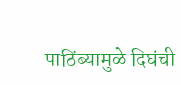पाठिंब्यामुळे दिघंची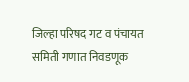जिल्हा परिषद गट व पंचायत समिती गणात निवडणूक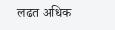लढत अधिक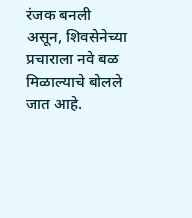रंजक बनली असून, शिवसेनेच्या प्रचाराला नवे बळ मिळाल्याचे बोलले जात आहे.